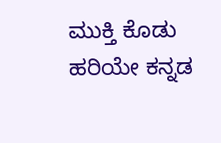ಮುಕ್ತಿ ಕೊಡು ಹರಿಯೇ ಕನ್ನಡ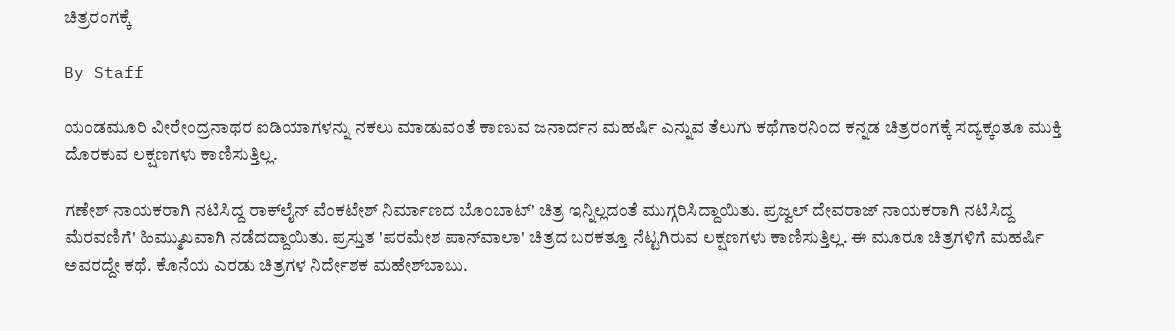ಚಿತ್ರರಂಗಕ್ಕೆ

By Staff

ಯಂಡಮೂರಿ ವೀರೇಂದ್ರನಾಥರ ಐಡಿಯಾಗಳನ್ನು ನಕಲು ಮಾಡುವಂತೆ ಕಾಣುವ ಜನಾರ್ದನ ಮಹರ್ಷಿ ಎನ್ನುವ ತೆಲುಗು ಕಥೆಗಾರನಿಂದ ಕನ್ನಡ ಚಿತ್ರರಂಗಕ್ಕೆ ಸದ್ಯಕ್ಕಂತೂ ಮುಕ್ತಿ ದೊರಕುವ ಲಕ್ಷಣಗಳು ಕಾಣಿಸುತ್ತಿಲ್ಲ.

ಗಣೇಶ್ ನಾಯಕರಾಗಿ ನಟಿಸಿದ್ದ ರಾಕ್‌ಲೈನ್ ವೆಂಕಟೇಶ್ ನಿರ್ಮಾಣದ ಬೊಂಬಾಟ್' ಚಿತ್ರ ಇನ್ನಿಲ್ಲದಂತೆ ಮುಗ್ಗರಿಸಿದ್ದಾಯಿತು. ಪ್ರಜ್ವಲ್ ದೇವರಾಜ್ ನಾಯಕರಾಗಿ ನಟಿಸಿದ್ದ ಮೆರವಣಿಗೆ' ಹಿಮ್ಮುಖವಾಗಿ ನಡೆದದ್ದಾಯಿತು. ಪ್ರಸ್ತುತ 'ಪರಮೇಶ ಪಾನ್‌ವಾಲಾ' ಚಿತ್ರದ ಬರಕತ್ತೂ ನೆಟ್ಟಗಿರುವ ಲಕ್ಷಣಗಳು ಕಾಣಿಸುತ್ತಿಲ್ಲ. ಈ ಮೂರೂ ಚಿತ್ರಗಳಿಗೆ ಮಹರ್ಷಿ ಅವರದ್ದೇ ಕಥೆ. ಕೊನೆಯ ಎರಡು ಚಿತ್ರಗಳ ನಿರ್ದೇಶಕ ಮಹೇಶ್‌ಬಾಬು.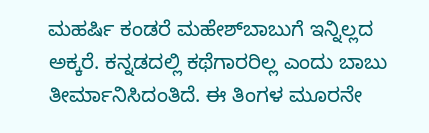ಮಹರ್ಷಿ ಕಂಡರೆ ಮಹೇಶ್‌ಬಾಬುಗೆ ಇನ್ನಿಲ್ಲದ ಅಕ್ಕರೆ. ಕನ್ನಡದಲ್ಲಿ ಕಥೆಗಾರರಿಲ್ಲ ಎಂದು ಬಾಬು ತೀರ್ಮಾನಿಸಿದಂತಿದೆ. ಈ ತಿಂಗಳ ಮೂರನೇ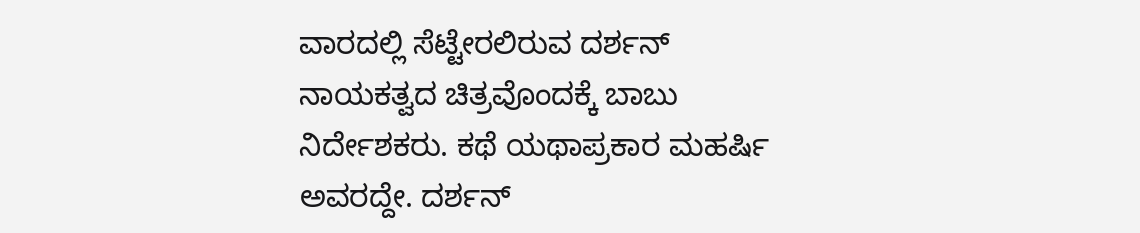ವಾರದಲ್ಲಿ ಸೆಟ್ಟೇರಲಿರುವ ದರ್ಶನ್ ನಾಯಕತ್ವದ ಚಿತ್ರವೊಂದಕ್ಕೆ ಬಾಬು ನಿರ್ದೇಶಕರು. ಕಥೆ ಯಥಾಪ್ರಕಾರ ಮಹರ್ಷಿ ಅವರದ್ದೇ. ದರ್ಶನ್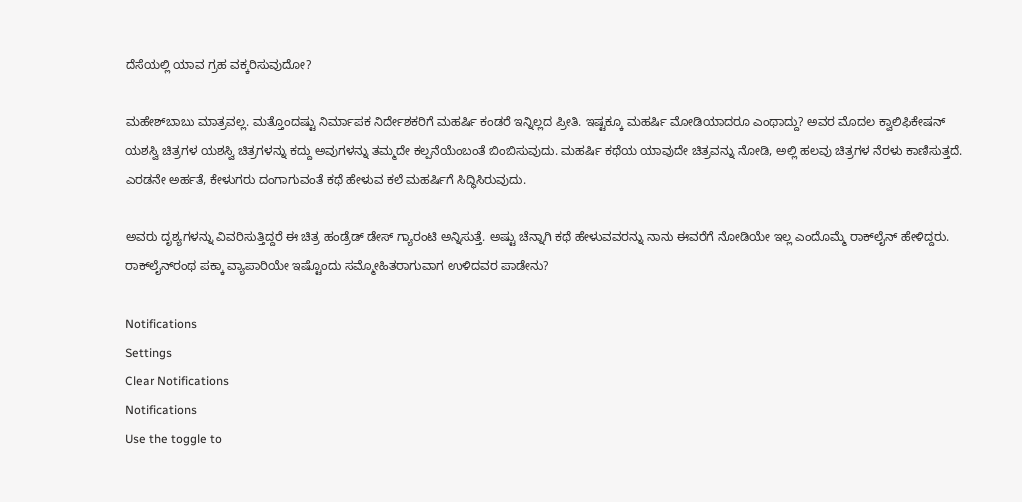ದೆಸೆಯಲ್ಲಿ ಯಾವ ಗ್ರಹ ವಕ್ಕರಿಸುವುದೋ?

ಮಹೇಶ್‌ಬಾಬು ಮಾತ್ರವಲ್ಲ. ಮತ್ತೊಂದಷ್ಟು ನಿರ್ಮಾಪಕ ನಿರ್ದೇಶಕರಿಗೆ ಮಹರ್ಷಿ ಕಂಡರೆ ಇನ್ನಿಲ್ಲದ ಪ್ರೀತಿ. ಇಷ್ಟಕ್ಕೂ ಮಹರ್ಷಿ ಮೋಡಿಯಾದರೂ ಎಂಥಾದ್ದು? ಅವರ ಮೊದಲ ಕ್ವಾಲಿಫಿಕೇಷನ್ ಯಶಸ್ವಿ ಚಿತ್ರಗಳ ಯಶಸ್ವಿ ಚಿತ್ರಗಳನ್ನು ಕದ್ದು ಅವುಗಳನ್ನು ತಮ್ಮದೇ ಕಲ್ಪನೆಯೆಂಬಂತೆ ಬಿಂಬಿಸುವುದು. ಮಹರ್ಷಿ ಕಥೆಯ ಯಾವುದೇ ಚಿತ್ರವನ್ನು ನೋಡಿ, ಅಲ್ಲಿ ಹಲವು ಚಿತ್ರಗಳ ನೆರಳು ಕಾಣಿಸುತ್ತದೆ. ಎರಡನೇ ಅರ್ಹತೆ, ಕೇಳುಗರು ದಂಗಾಗುವಂತೆ ಕಥೆ ಹೇಳುವ ಕಲೆ ಮಹರ್ಷಿಗೆ ಸಿದ್ಧಿಸಿರುವುದು.

ಅವರು ದೃಶ್ಯಗಳನ್ನು ವಿವರಿಸುತ್ತಿದ್ದರೆ ಈ ಚಿತ್ರ ಹಂಡ್ರೆಡ್ ಡೇಸ್ ಗ್ಯಾರಂಟಿ ಅನ್ನಿಸುತ್ತೆ. ಅಷ್ಟು ಚೆನ್ನಾಗಿ ಕಥೆ ಹೇಳುವವರನ್ನು ನಾನು ಈವರೆಗೆ ನೋಡಿಯೇ ಇಲ್ಲ ಎಂದೊಮ್ಮೆ ರಾಕ್‌ಲೈನ್ ಹೇಳಿದ್ದರು. ರಾಕ್‌ಲೈನ್‌ರಂಥ ಪಕ್ಕಾ ವ್ಯಾಪಾರಿಯೇ ಇಷ್ಟೊಂದು ಸಮ್ಮೋಹಿತರಾಗುವಾಗ ಉಳಿದವರ ಪಾಡೇನು?

Notifications
Settings
Clear Notifications
Notifications
Use the toggle to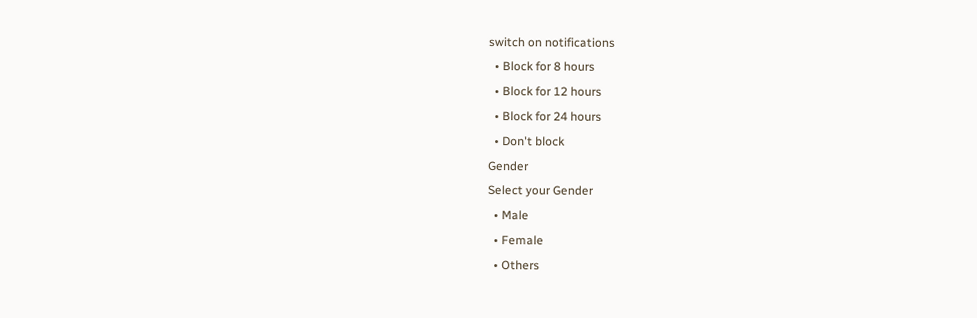switch on notifications
  • Block for 8 hours
  • Block for 12 hours
  • Block for 24 hours
  • Don't block
Gender
Select your Gender
  • Male
  • Female
  • Others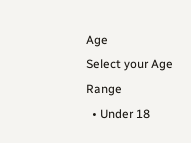Age
Select your Age Range
  • Under 18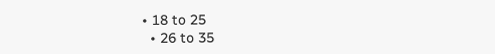• 18 to 25
  • 26 to 35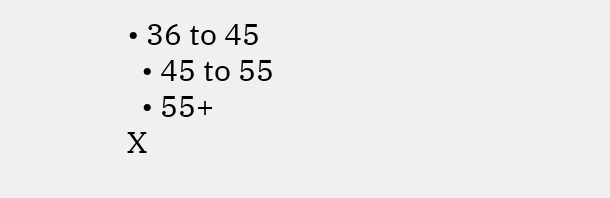• 36 to 45
  • 45 to 55
  • 55+
X